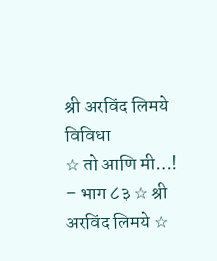श्री अरविंद लिमये
विविधा
☆ तो आणि मी…! – भाग ८३ ☆ श्री अरविंद लिमये ☆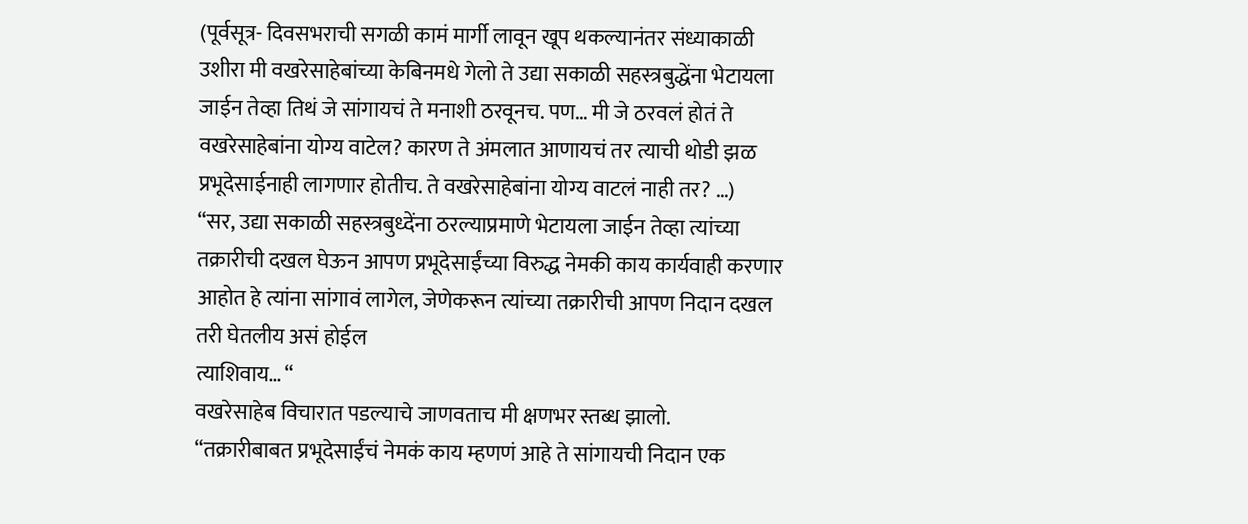(पूर्वसूत्र- दिवसभराची सगळी कामं मार्गी लावून खूप थकल्यानंतर संध्याकाळी उशीरा मी वखरेसाहेबांच्या केबिनमधे गेलो ते उद्या सकाळी सहस्त्रबुद्धेंना भेटायला जाईन तेव्हा तिथं जे सांगायचं ते मनाशी ठरवूनच. पण… मी जे ठरवलं होतं ते वखरेसाहेबांना योग्य वाटेल? कारण ते अंमलात आणायचं तर त्याची थोडी झळ प्रभूदेसाईनाही लागणार होतीच. ते वखरेसाहेबांना योग्य वाटलं नाही तर? …)
“सर, उद्या सकाळी सहस्त्रबुध्देंना ठरल्याप्रमाणे भेटायला जाईन तेव्हा त्यांच्या तक्रारीची दखल घेऊन आपण प्रभूदेसाईंच्या विरुद्ध नेमकी काय कार्यवाही करणार आहोत हे त्यांना सांगावं लागेल, जेणेकरून त्यांच्या तक्रारीची आपण निदान दखल तरी घेतलीय असं होईल
त्याशिवाय… “
वखरेसाहेब विचारात पडल्याचे जाणवताच मी क्षणभर स्तब्ध झालो.
“तक्रारीबाबत प्रभूदेसाईंचं नेमकं काय म्हणणं आहे ते सांगायची निदान एक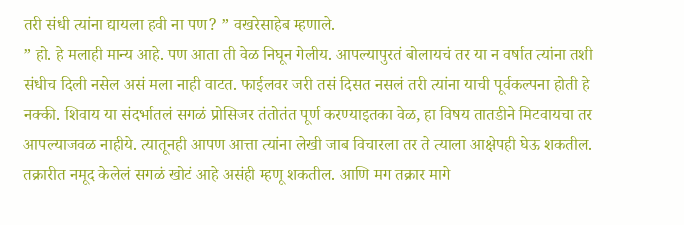तरी संधी त्यांना द्यायला हवी ना पण? ” वखरेसाहेब म्हणाले.
” हो. हे मलाही मान्य आहे. पण आता ती वेळ निघून गेलीय. आपल्यापुरतं बोलायचं तर या न वर्षात त्यांना तशी संधीच दिली नसेल असं मला नाही वाटत. फाईलवर जरी तसं दिसत नसलं तरी त्यांना याची पूर्वकल्पना होती हे नक्की. शिवाय या संदर्भातलं सगळं प्रोसिजर तंतोतंत पूर्ण करण्याइतका वेळ, हा विषय तातडीने मिटवायचा तर आपल्याजवळ नाहीये. त्यातूनही आपण आत्ता त्यांना लेखी जाब विचारला तर ते त्याला आक्षेपही घेऊ शकतील. तक्रारीत नमूद केलेलं सगळं खोटं आहे असंही म्हणू शकतील. आणि मग तक्रार मागे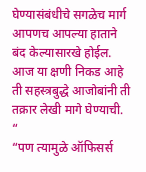घेण्यासंबंधीचे सगळेच मार्ग आपणच आपल्या हाताने बंद केल्यासारखे होईल. आज या क्षणी निकड आहे ती सहस्त्रबुद्धे आजोबांनी ती तक्रार लेखी मागे घेण्याची. “
“पण त्यामुळे ऑफिसर्स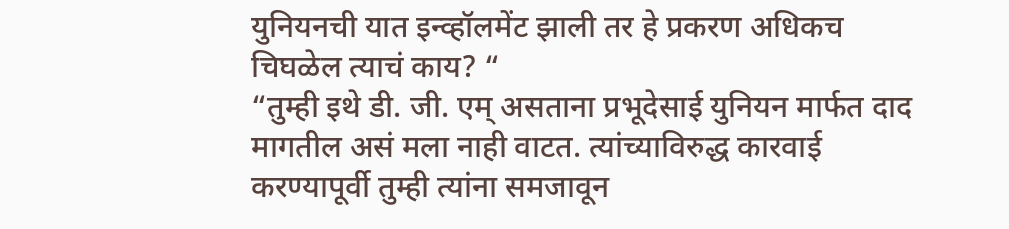युनियनची यात इन्व्हॉलमेंट झाली तर हे प्रकरण अधिकच चिघळेल त्याचं काय? “
“तुम्ही इथे डी. जी. एम् असताना प्रभूदेसाई युनियन मार्फत दाद मागतील असं मला नाही वाटत. त्यांच्याविरुद्ध कारवाई करण्यापूर्वी तुम्ही त्यांना समजावून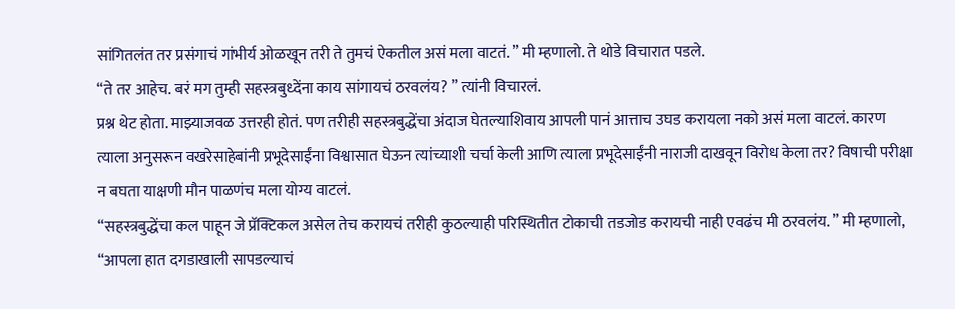सांगितलंत तर प्रसंगाचं गांभीर्य ओळखून तरी ते तुमचं ऐकतील असं मला वाटतं. ” मी म्हणालो. ते थोडे विचारात पडले.
“ते तर आहेच. बरं मग तुम्ही सहस्त्रबुध्देंना काय सांगायचं ठरवलंय? ” त्यांनी विचारलं.
प्रश्न थेट होता. माझ्याजवळ उत्तरही होतं. पण तरीही सहस्त्रबुद्धेंचा अंदाज घेतल्याशिवाय आपली पानं आत्ताच उघड करायला नको असं मला वाटलं. कारण त्याला अनुसरून वखरेसाहेबांनी प्रभूदेसाईंना विश्वासात घेऊन त्यांच्याशी चर्चा केली आणि त्याला प्रभूदेसाईंनी नाराजी दाखवून विरोध केला तर? विषाची परीक्षा न बघता याक्षणी मौन पाळणंच मला योग्य वाटलं.
“सहस्त्रबुद्धेंचा कल पाहून जे प्रॅक्टिकल असेल तेच करायचं तरीही कुठल्याही परिस्थितीत टोकाची तडजोड करायची नाही एवढंच मी ठरवलंय. ” मी म्हणालो, “आपला हात दगडाखाली सापडल्याचं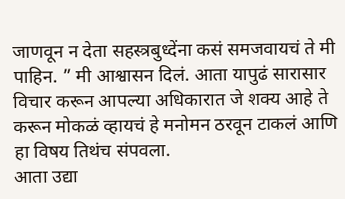जाणवून न देता सहस्त्रबुध्देंना कसं समजवायचं ते मी पाहिन. ” मी आश्वासन दिलं. आता यापुढं सारासार विचार करून आपल्या अधिकारात जे शक्य आहे ते करून मोकळं व्हायचं हे मनोमन ठरवून टाकलं आणि हा विषय तिथंच संपवला.
आता उद्या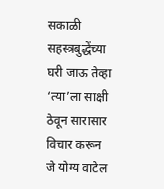सकाळी सहस्त्रबुद्धेंच्या घरी जाऊ तेव्हा ‘त्या’ला साक्षी ठेवून सारासार विचार करून जे योग्य वाटेल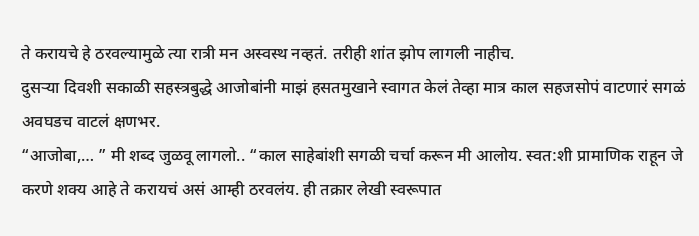ते करायचे हे ठरवल्यामुळे त्या रात्री मन अस्वस्थ नव्हतं. तरीही शांत झोप लागली नाहीच.
दुसऱ्या दिवशी सकाळी सहस्त्रबुद्धे आजोबांनी माझं हसतमुखाने स्वागत केलं तेव्हा मात्र काल सहजसोपं वाटणारं सगळं अवघडच वाटलं क्षणभर.
“आजोबा,… ” मी शब्द जुळवू लागलो.. “काल साहेबांशी सगळी चर्चा करून मी आलोय. स्वत:शी प्रामाणिक राहून जे करणे शक्य आहे ते करायचं असं आम्ही ठरवलंय. ही तक्रार लेखी स्वरूपात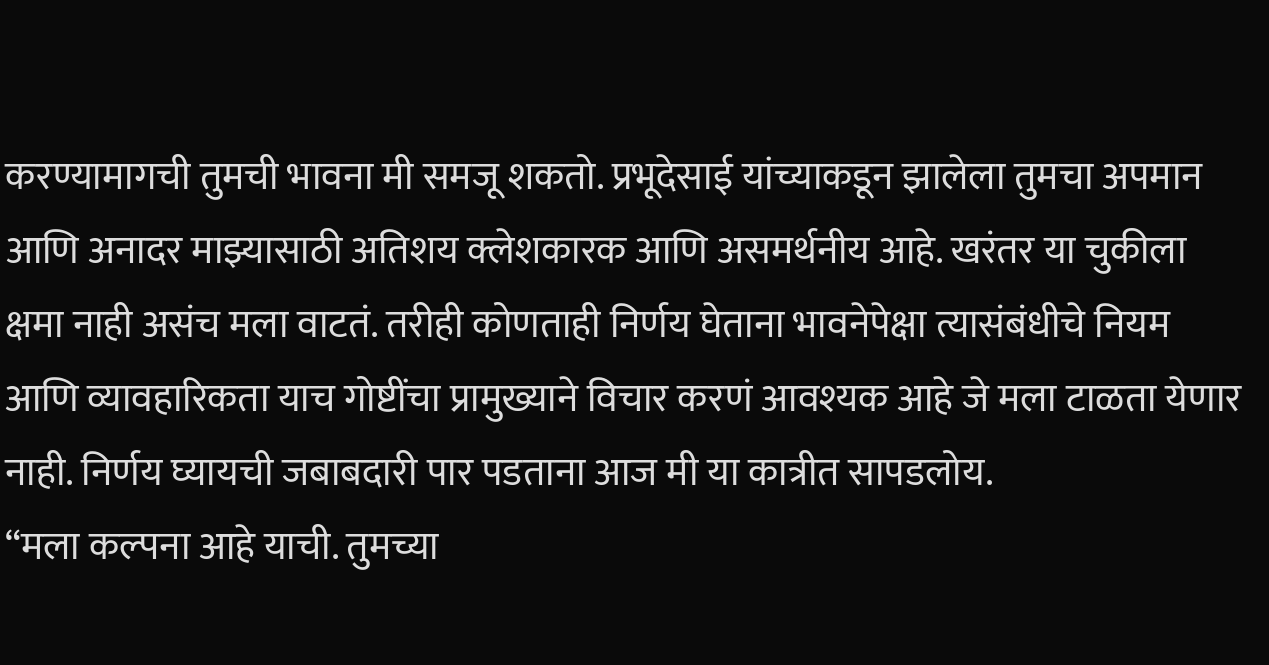करण्यामागची तुमची भावना मी समजू शकतो. प्रभूदेसाई यांच्याकडून झालेला तुमचा अपमान आणि अनादर माझ्यासाठी अतिशय क्लेशकारक आणि असमर्थनीय आहे. खरंतर या चुकीला क्षमा नाही असंच मला वाटतं. तरीही कोणताही निर्णय घेताना भावनेपेक्षा त्यासंबंधीचे नियम आणि व्यावहारिकता याच गोष्टींचा प्रामुख्याने विचार करणं आवश्यक आहे जे मला टाळता येणार नाही. निर्णय घ्यायची जबाबदारी पार पडताना आज मी या कात्रीत सापडलोय.
“मला कल्पना आहे याची. तुमच्या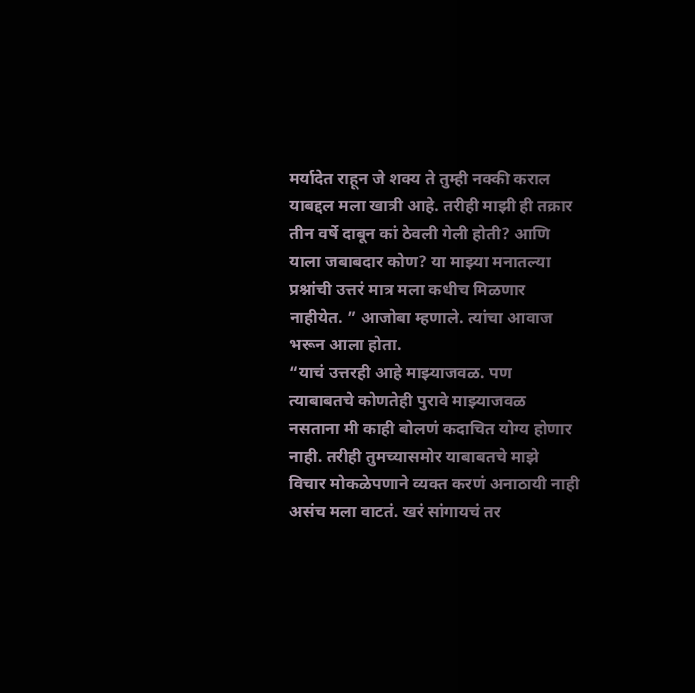मर्यादेत राहून जे शक्य ते तुम्ही नक्की कराल याबद्दल मला खात्री आहे. तरीही माझी ही तक्रार तीन वर्षे दाबून कां ठेवली गेली होती? आणि याला जबाबदार कोण? या माझ्या मनातल्या प्रश्नांची उत्तरं मात्र मला कधीच मिळणार नाहीयेत. ” आजोबा म्हणाले. त्यांचा आवाज भरून आला होता.
“याचं उत्तरही आहे माझ्याजवळ. पण त्याबाबतचे कोणतेही पुरावे माझ्याजवळ नसताना मी काही बोलणं कदाचित योग्य होणार नाही. तरीही तुमच्यासमोर याबाबतचे माझे विचार मोकळेपणाने व्यक्त करणं अनाठायी नाही असंच मला वाटतं. खरं सांगायचं तर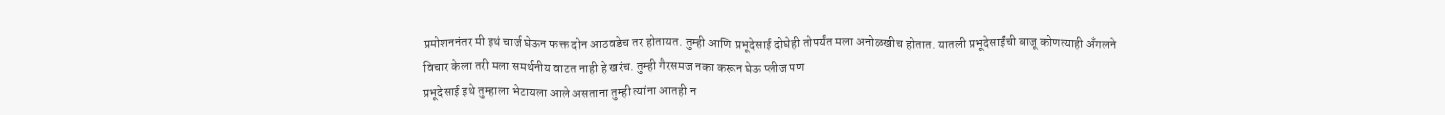प्रमोशननंतर मी इथं चार्ज घेऊन फक्त दोन आठवडेच तर होतायत. तुम्ही आणि प्रभूदेसाई दोघेही तोपर्यंत मला अनोळखीच होतात. यातली प्रभूदेसाईंची बाजू कोणत्याही अँगलने विचार केला तरी मला समर्थनीय वाटत नाही हे खरंच. तुम्ही गैरसमज नका करून घेऊ प्लीज पण
प्रभूदेसाई इथे तुम्हाला भेटायला आले असताना तुम्ही त्यांना आतही न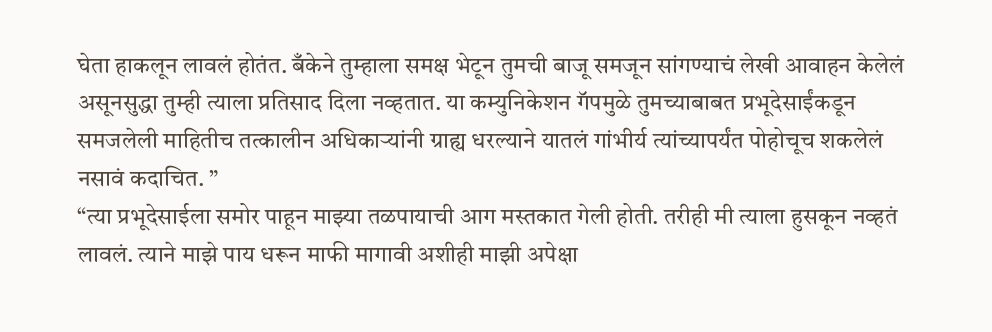घेता हाकलून लावलं होतंत. बँकेने तुम्हाला समक्ष भेटून तुमची बाजू समजून सांगण्याचं लेखी आवाहन केलेलं असूनसुद्धा तुम्ही त्याला प्रतिसाद दिला नव्हतात. या कम्युनिकेशन गॅपमुळे तुमच्याबाबत प्रभूदेसाईंकडून समजलेली माहितीच तत्कालीन अधिकाऱ्यांनी ग्राह्य धरल्याने यातलं गांभीर्य त्यांच्यापर्यंत पोहोचूच शकलेलं नसावं कदाचित. ”
“त्या प्रभूदेसाईला समोर पाहून माझ्या तळपायाची आग मस्तकात गेली होती. तरीही मी त्याला हुसकून नव्हतं लावलं. त्याने माझे पाय धरून माफी मागावी अशीही माझी अपेक्षा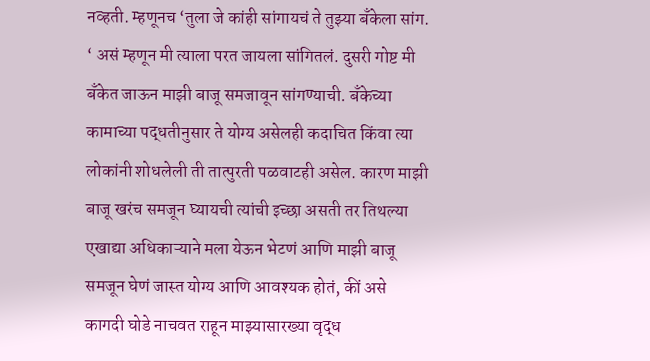नव्हती. म्हणूनच ‘तुला जे कांही सांगायचं ते तुझ्या बँकेला सांग. ‘ असं म्हणून मी त्याला परत जायला सांगितलं. दुसरी गोष्ट मी बँकेत जाऊन माझी बाजू समजावून सांगण्याची. बँकेच्या कामाच्या पद्धतीनुसार ते योग्य असेलही कदाचित किंवा त्या लोकांनी शोधलेली ती तात्पुरती पळवाटही असेल. कारण माझी बाजू खरंच समजून घ्यायची त्यांची इच्छा असती तर तिथल्या एखाद्या अधिकाऱ्याने मला येऊन भेटणं आणि माझी बाजू समजून घेणं जास्त योग्य आणि आवश्यक होतं, कीं असे कागदी घोडे नाचवत राहून माझ्यासारख्या वृद्ध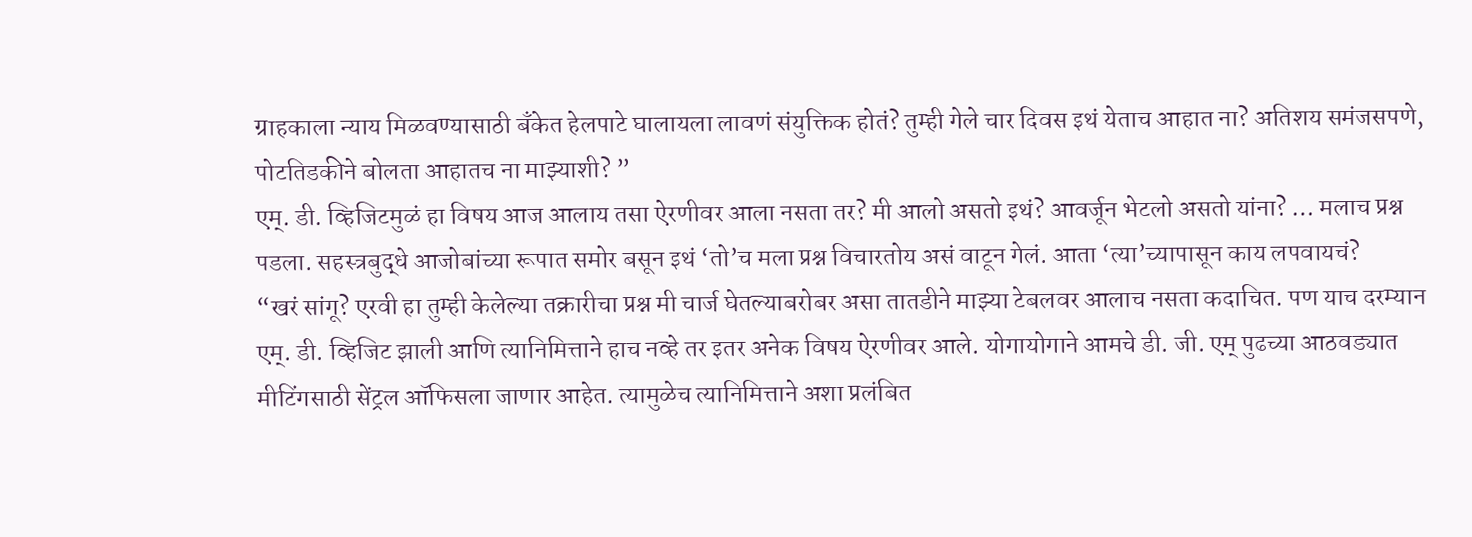ग्राहकाला न्याय मिळवण्यासाठी बँकेत हेलपाटे घालायला लावणं संयुक्तिक होतं? तुम्ही गेले चार दिवस इथं येताच आहात ना? अतिशय समंजसपणे, पोटतिडकीने बोलता आहातच ना माझ्याशी? ”
एम्. डी. व्हिजिटमुळं हा विषय आज आलाय तसा ऐरणीवर आला नसता तर? मी आलो असतो इथं? आवर्जून भेटलो असतो यांना? … मलाच प्रश्न पडला. सहस्त्रबुद्धे आजोबांच्या रूपात समोर बसून इथं ‘तो’च मला प्रश्न विचारतोय असं वाटून गेलं. आता ‘त्या’च्यापासून काय लपवायचं?
“खरं सांगू? एरवी हा तुम्ही केलेल्या तक्रारीचा प्रश्न मी चार्ज घेतल्याबरोबर असा तातडीने माझ्या टेबलवर आलाच नसता कदाचित. पण याच दरम्यान एम्. डी. व्हिजिट झाली आणि त्यानिमित्ताने हाच नव्हे तर इतर अनेक विषय ऐरणीवर आले. योगायोगाने आमचे डी. जी. एम् पुढच्या आठवड्यात मीटिंगसाठी सेंट्रल ऑफिसला जाणार आहेत. त्यामुळेच त्यानिमित्ताने अशा प्रलंबित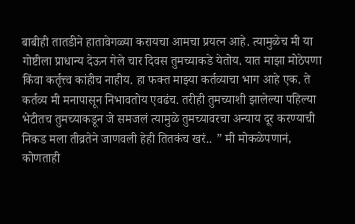बाबीही तातडीने हातावेगळ्या करायचा आमचा प्रयत्न आहे. त्यामुळेच मी या गोष्टीला प्राधान्य देऊन गेले चार दिवस तुमच्याकडे येतोय. यात माझा मोठेपणा किंवा कर्तृत्त्व कांहीच नाहीय. हा फक्त माझ्या कर्तव्याचा भाग आहे एक. ते कर्तव्य मी मनापासून निभावतोय एवढंच. तरीही तुमच्याशी झालेल्या पहिल्या भेटीतच तुमच्याकडून जे समजलं त्यामुळे तुमच्यावरचा अन्याय दूर करण्याची निकड मला तीव्रतेने जाणवली हेही तितकंच खरं.. ” मी मोकळेपणानं, कोणताही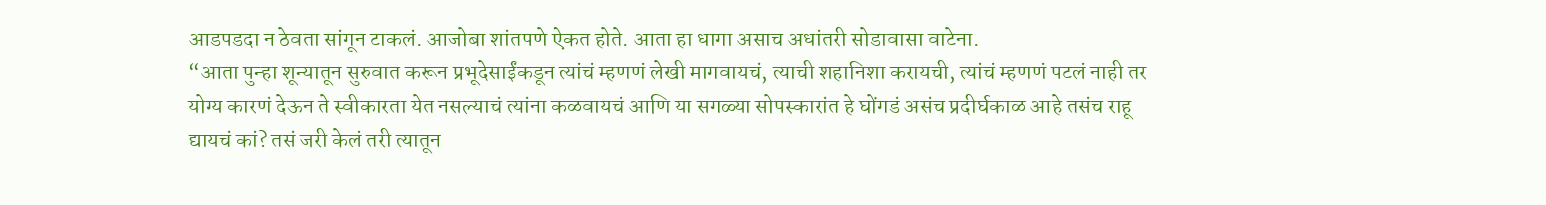आडपडदा न ठेवता सांगून टाकलं. आजोबा शांतपणे ऐकत होते. आता हा धागा असाच अधांतरी सोडावासा वाटेना.
“आता पुन्हा शून्यातून सुरुवात करून प्रभूदेसाईंकडून त्यांचं म्हणणं लेखी मागवायचं, त्याची शहानिशा करायची, त्यांचं म्हणणं पटलं नाही तर योग्य कारणं देऊन ते स्वीकारता येत नसल्याचं त्यांना कळवायचं आणि या सगळ्या सोपस्कारांत हे घोंगडं असंच प्रदीर्घकाळ आहे तसंच राहू द्यायचं कां? तसं जरी केलं तरी त्यातून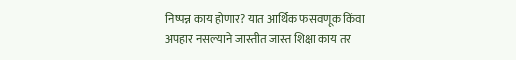निष्पन्न काय होणार? यात आर्थिक फसवणूक किंवा अपहार नसल्याने जास्तीत जास्त शिक्षा काय तर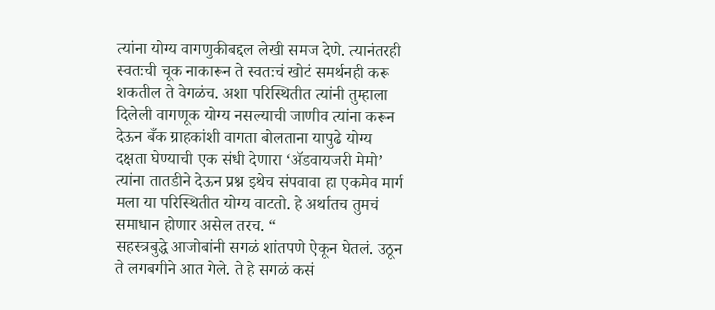त्यांना योग्य वागणुकीबद्दल लेखी समज देणे. त्यानंतरही स्वतःची चूक नाकारून ते स्वतःचं खोटं समर्थनही करू शकतील ते वेगळंच. अशा परिस्थितीत त्यांनी तुम्हाला दिलेली वागणूक योग्य नसल्याची जाणीव त्यांना करून देऊन बँक ग्राहकांशी वागता बोलताना यापुढे योग्य दक्षता घेण्याची एक संधी देणारा ‘ॲडवायजरी मेमो’ त्यांना तातडीने देऊन प्रश्न इथेच संपवावा हा एकमेव मार्ग मला या परिस्थितीत योग्य वाटतो. हे अर्थातच तुमचं समाधान होणार असेल तरच. “
सहस्त्रबुद्धे आजोबांनी सगळं शांतपणे ऐकून घेतलं. उठून ते लगबगीने आत गेले. ते हे सगळं कसं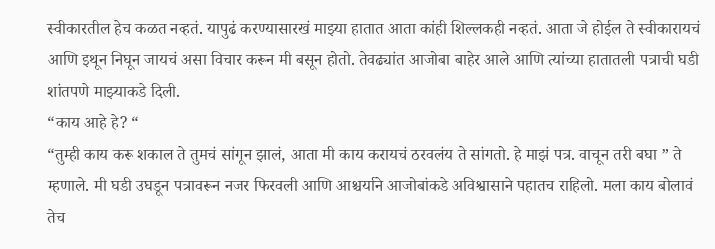स्वीकारतील हेच कळत नव्हतं. यापुढं करण्यासारखं माझ्या हातात आता कांही शिल्लकही नव्हतं. आता जे होईल ते स्वीकारायचं आणि इथून निघून जायचं असा विचार करून मी बसून होतो. तेवढ्यांत आजोबा बाहेर आले आणि त्यांच्या हातातली पत्राची घडी शांतपणे माझ्याकडे दिली.
“काय आहे हे? “
“तुम्ही काय करू शकाल ते तुमचं सांगून झालं, आता मी काय करायचं ठरवलंय ते सांगतो. हे माझं पत्र. वाचून तरी बघा ” ते म्हणाले. मी घडी उघडून पत्रावरून नजर फिरवली आणि आश्चर्याने आजोबांकडे अविश्वासाने पहातच राहिलो. मला काय बोलावं तेच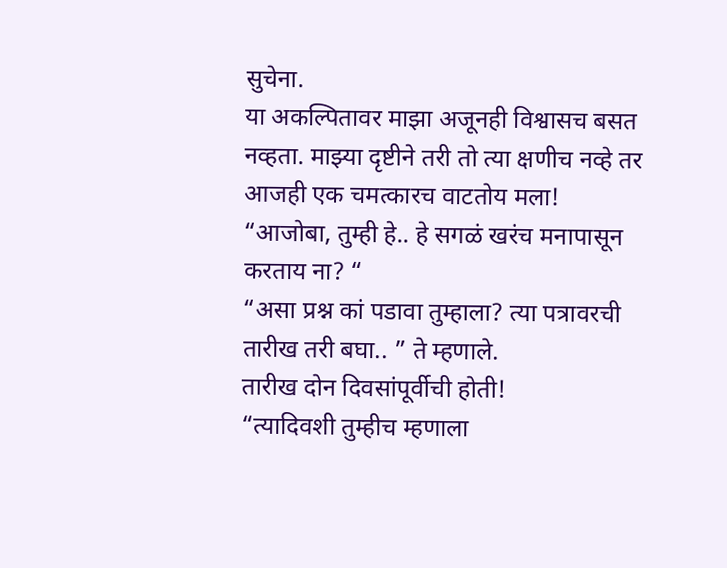सुचेना.
या अकल्पितावर माझा अजूनही विश्वासच बसत नव्हता. माझ्या दृष्टीने तरी तो त्या क्षणीच नव्हे तर आजही एक चमत्कारच वाटतोय मला!
“आजोबा, तुम्ही हे.. हे सगळं खरंच मनापासून करताय ना? “
“असा प्रश्न कां पडावा तुम्हाला? त्या पत्रावरची तारीख तरी बघा.. ” ते म्हणाले.
तारीख दोन दिवसांपूर्वीची होती!
“त्यादिवशी तुम्हीच म्हणाला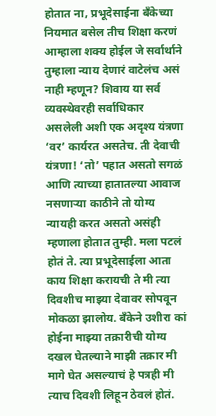होतात ना, प्रभूदेसाईना बँकेच्या नियमात बसेल तीच शिक्षा करणं आम्हाला शक्य होईल जे सर्वार्थाने तुम्हाला न्याय देणारं वाटेलंच असं नाही म्हणून? शिवाय या सर्व व्यवस्थेवरही सर्वाधिकार असलेली अशी एक अदृश्य यंत्रणा ‘वर’ कार्यरत असतेच. ती देवाची यंत्रणा! ‘तो’ पहात असतो सगळं आणि त्याच्या हातातल्या आवाज नसणाऱ्या काठीने तो योग्य न्यायही करत असतो असंही म्हणाला होतात तुम्ही. मला पटलं होतं ते. त्या प्रभूदेसाईला आता काय शिक्षा करायची ते मी त्या दिवशीच माझ्या देवावर सोपवून मोकळा झालोय. बँकेने उशीरा कां होईना माझ्या तक्रारीची योग्य दखल घेतल्याने माझी तक्रार मी मागे घेत असल्याचं हे पत्रही मी त्याच दिवशी लिहून ठेवलं होतं.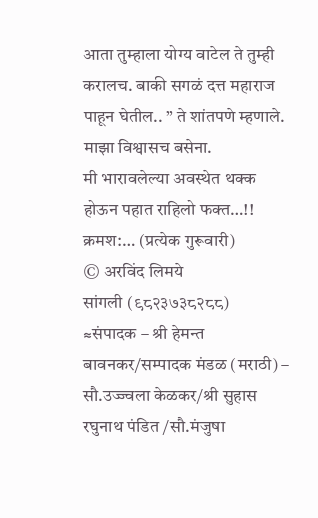आता तुम्हाला योग्य वाटेल ते तुम्ही करालच. बाकी सगळं दत्त महाराज पाहून घेतील.. ” ते शांतपणे म्हणाले.
माझा विश्वासच बसेना.
मी भारावलेल्या अवस्थेत थक्क होऊन पहात राहिलो फक्त…!!
क्रमश:… (प्रत्येक गुरूवारी)
© अरविंद लिमये
सांगली (९८२३७३८२८८)
≈संपादक – श्री हेमन्त बावनकर/सम्पादक मंडळ (मराठी) – सौ.उज्ज्वला केळकर/श्री सुहास रघुनाथ पंडित /सौ.मंजुषा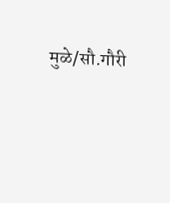मुळे/सौ.गौरी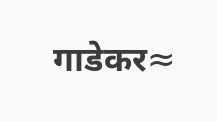गाडेकर≈